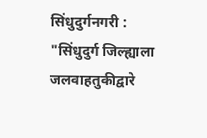सिंधुदुर्गनगरी : "सिंधुदुर्ग जिल्ह्याला जलवाहतुकीद्वारे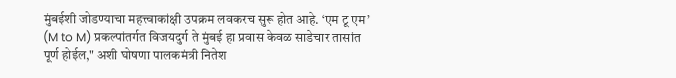मुंबईशी जोडण्याचा महत्त्वाकांक्षी उपक्रम लवकरच सुरू होत आहे. ‘एम टू एम’ (M to M) प्रकल्पांतर्गत विजयदुर्ग ते मुंबई हा प्रवास केवळ साडेचार तासांत पूर्ण होईल," अशी घोषणा पालकमंत्री नितेश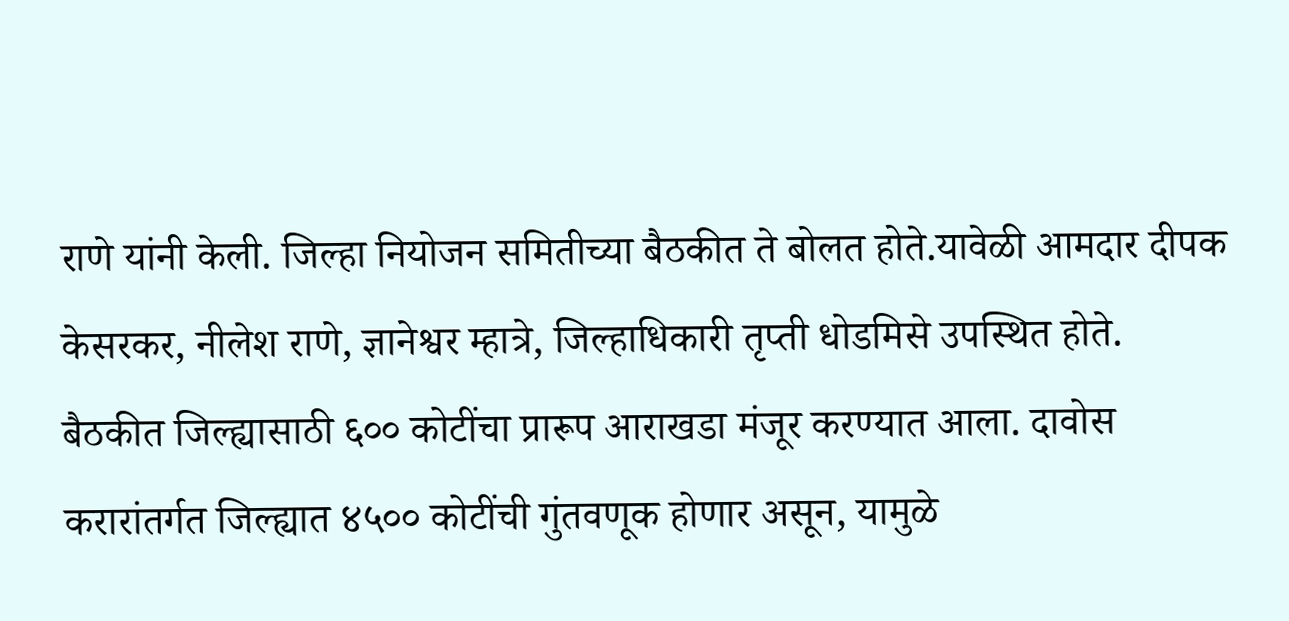राणे यांनी केली. जिल्हा नियोजन समितीच्या बैठकीत ते बोलत होते.यावेळी आमदार दीपक केसरकर, नीलेश राणे, ज्ञानेश्वर म्हात्रे, जिल्हाधिकारी तृप्ती धोडमिसे उपस्थित होते. बैठकीत जिल्ह्यासाठी ६०० कोटींचा प्रारूप आराखडा मंजूर करण्यात आला. दावोस करारांतर्गत जिल्ह्यात ४५०० कोटींची गुंतवणूक होणार असून, यामुळे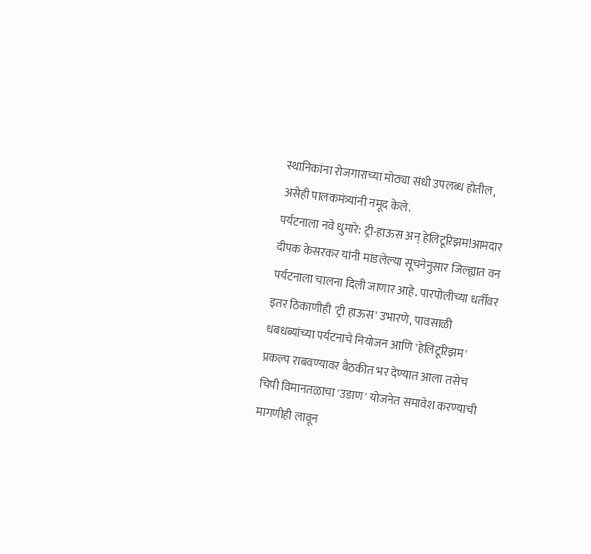स्थानिकांना रोजगाराच्या मोठ्या संधी उपलब्ध होतील, असेही पालकमंत्र्यांनी नमूद केले.
पर्यटनाला नवे धुमारे: ट्री-हाऊस अन् हेलिटूरिझम!आमदार दीपक केसरकर यांनी मांडलेल्या सूचनेनुसार जिल्ह्यात वन पर्यटनाला चालना दिली जाणार आहे. पारपोलीच्या धर्तीवर इतर ठिकाणीही 'ट्री हाऊस' उभारणे, पावसाळी धबधब्यांच्या पर्यटनाचे नियोजन आणि 'हेलिटूरिझम' प्रकल्प राबवण्यावर बैठकीत भर देण्यात आला तसेच चिपी विमानतळाचा 'उडाण' योजनेत समावेश करण्याची मागणीही लावून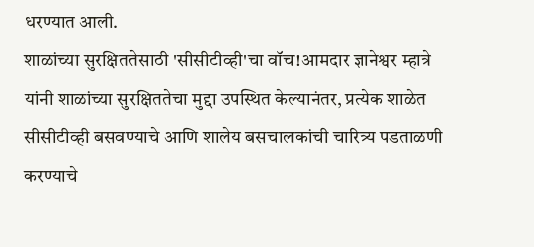धरण्यात आली.
शाळांच्या सुरक्षिततेसाठी 'सीसीटीव्ही'चा वॉच!आमदार ज्ञानेश्वर म्हात्रे यांनी शाळांच्या सुरक्षिततेचा मुद्दा उपस्थित केल्यानंतर, प्रत्येक शाळेत सीसीटीव्ही बसवण्याचे आणि शालेय बसचालकांची चारित्र्य पडताळणी करण्याचे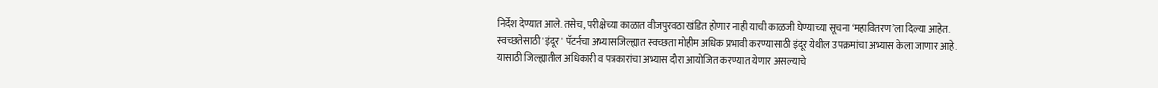निर्देश देण्यात आले. तसेच, परीक्षेच्या काळात वीजपुरवठा खंडित होणार नाही याची काळजी घेण्याच्या सूचना ‘महावितरण’ला दिल्या आहेत.
स्वच्छतेसाठी 'इंदूर' पॅटर्नचा अभ्यासजिल्ह्यात स्वच्छता मोहीम अधिक प्रभावी करण्यासाठी इंदूर येथील उपक्रमांचा अभ्यास केला जाणार आहे. यासाठी जिल्ह्यातील अधिकारी व पत्रकारांचा अभ्यास दौरा आयोजित करण्यात येणार असल्याचे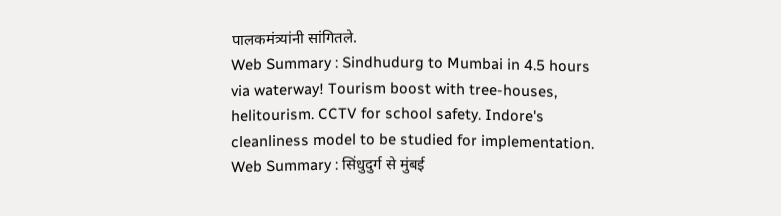पालकमंत्र्यांनी सांगितले.
Web Summary : Sindhudurg to Mumbai in 4.5 hours via waterway! Tourism boost with tree-houses, helitourism. CCTV for school safety. Indore's cleanliness model to be studied for implementation.
Web Summary : सिंधुदुर्ग से मुंबई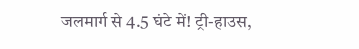जलमार्ग से 4.5 घंटे में! ट्री-हाउस,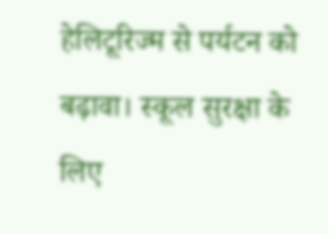हेलिटूरिज्म से पर्यटन को बढ़ावा। स्कूल सुरक्षा के लिए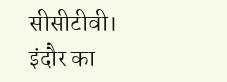सीसीटीवी। इंदौर का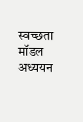स्वच्छता मॉडल अध्ययन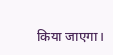किया जाएगा।